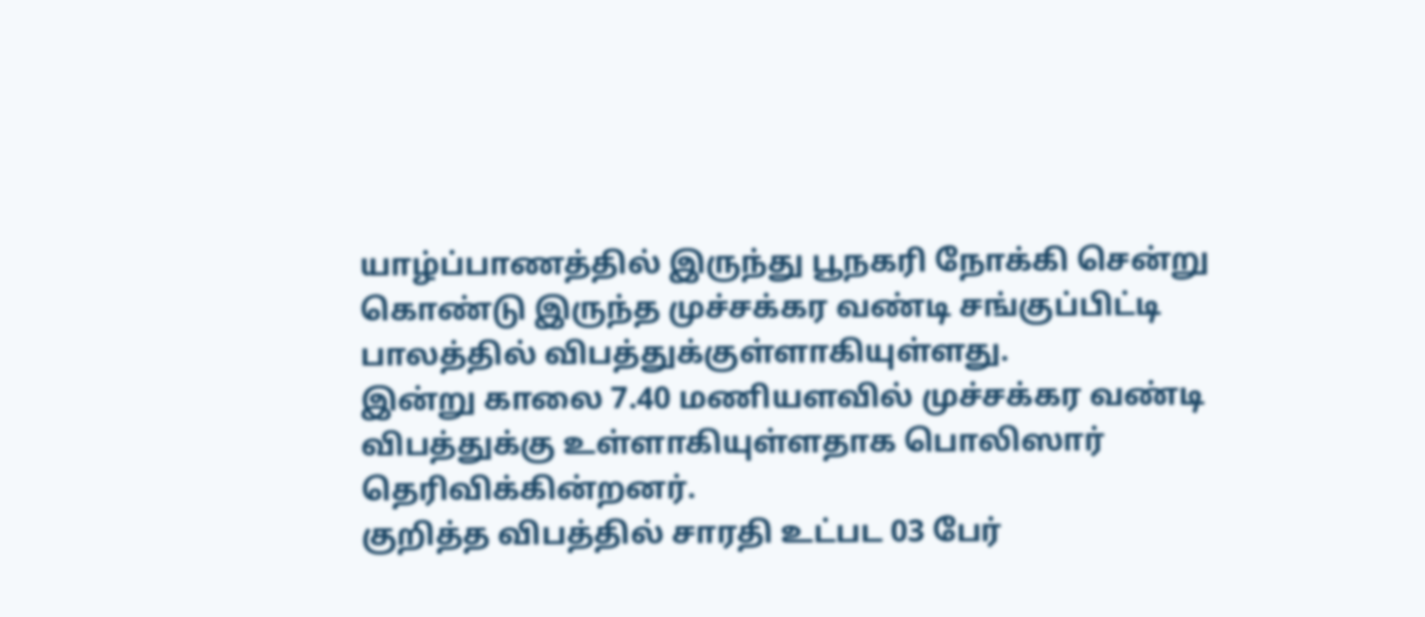யாழ்ப்பாணத்தில் இருந்து பூநகரி நோக்கி சென்று கொண்டு இருந்த முச்சக்கர வண்டி சங்குப்பிட்டி பாலத்தில் விபத்துக்குள்ளாகியுள்ளது.
இன்று காலை 7.40 மணியளவில் முச்சக்கர வண்டி விபத்துக்கு உள்ளாகியுள்ளதாக பொலிஸார் தெரிவிக்கின்றனர்.
குறித்த விபத்தில் சாரதி உட்பட 03 பேர்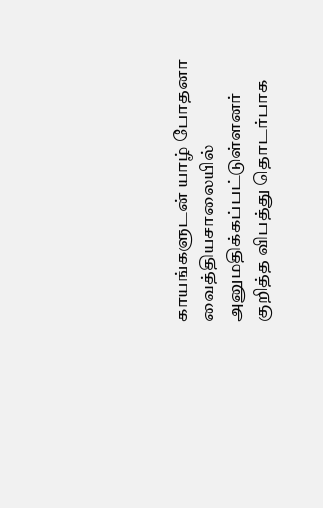காயங்களுடன் யாழ் போதனா வைத்தியசாலையில் அனுமதிக்கப்பட்டுள்ளனர்
குறித்த விபத்து தொடர்பாக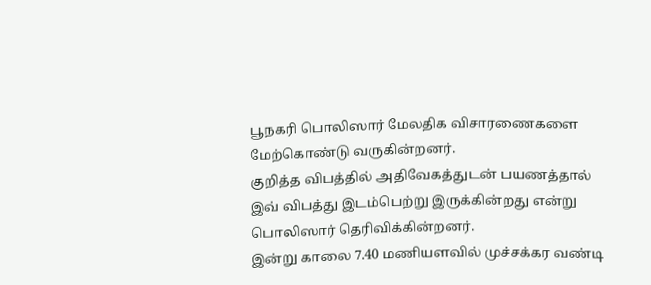பூநகரி பொலிஸார் மேலதிக விசாரணைகளை மேற்கொண்டு வருகின்றனர்.
குறித்த விபத்தில் அதிவேகத்துடன் பயணத்தால் இவ் விபத்து இடம்பெற்று இருக்கின்றது என்று பொலிஸார் தெரிவிக்கின்றனர்.
இன்று காலை 7.40 மணியளவில் முச்சக்கர வண்டி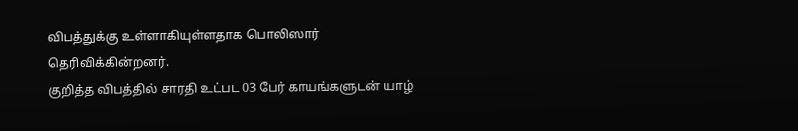விபத்துக்கு உள்ளாகியுள்ளதாக பொலிஸார் தெரிவிக்கின்றனர்.
குறித்த விபத்தில் சாரதி உட்பட 03 பேர் காயங்களுடன் யாழ்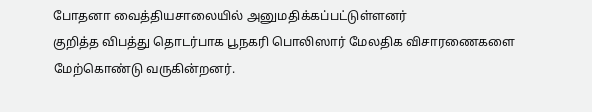போதனா வைத்தியசாலையில் அனுமதிக்கப்பட்டுள்ளனர்
குறித்த விபத்து தொடர்பாக பூநகரி பொலிஸார் மேலதிக விசாரணைகளை மேற்கொண்டு வருகின்றனர்.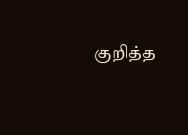குறித்த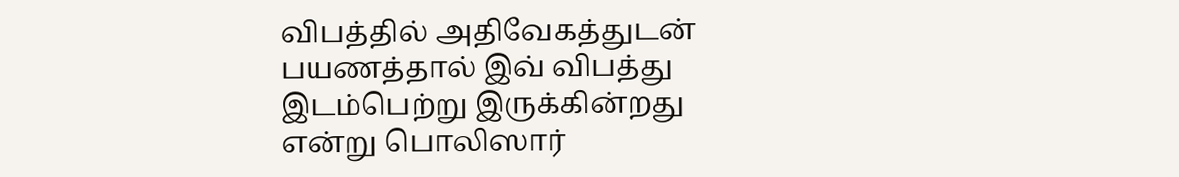விபத்தில் அதிவேகத்துடன் பயணத்தால் இவ் விபத்து இடம்பெற்று இருக்கின்றது என்று பொலிஸார்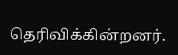தெரிவிக்கின்றனர்.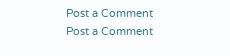Post a Comment
Post a Comment